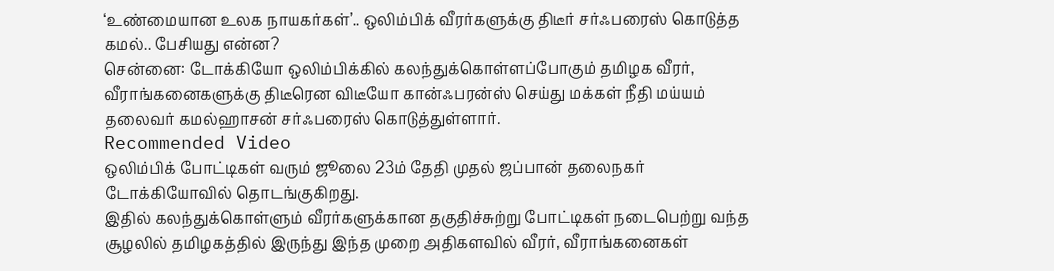‘உண்மையான உலக நாயகர்கள்’.. ஒலிம்பிக் வீரர்களுக்கு திடீர் சர்ஃபரைஸ் கொடுத்த கமல்.. பேசியது என்ன?
சென்னை: டோக்கியோ ஒலிம்பிக்கில் கலந்துக்கொள்ளப்போகும் தமிழக வீரர், வீராங்கனைகளுக்கு திடீரென விடீயோ கான்ஃபரன்ஸ் செய்து மக்கள் நீதி மய்யம் தலைவர் கமல்ஹாசன் சர்ஃபரைஸ் கொடுத்துள்ளார்.
Recommended Video
ஒலிம்பிக் போட்டிகள் வரும் ஜூலை 23ம் தேதி முதல் ஜப்பான் தலைநகர் டோக்கியோவில் தொடங்குகிறது.
இதில் கலந்துக்கொள்ளும் வீரர்களுக்கான தகுதிச்சுற்று போட்டிகள் நடைபெற்று வந்த சூழலில் தமிழகத்தில் இருந்து இந்த முறை அதிகளவில் வீரர், வீராங்கனைகள்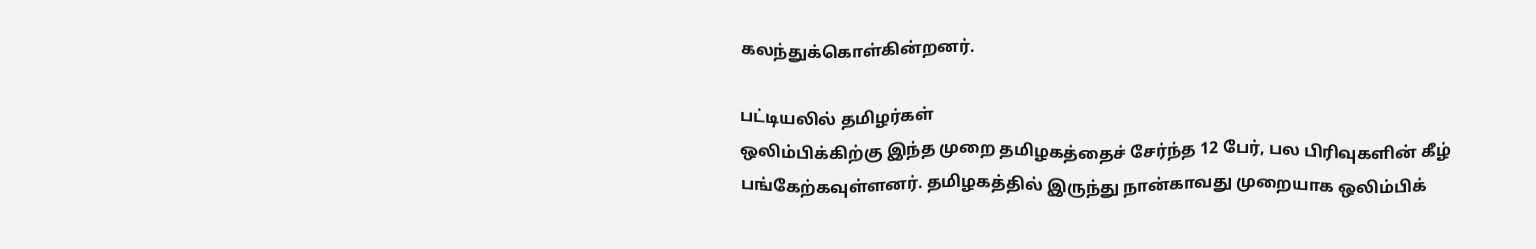கலந்துக்கொள்கின்றனர்.

பட்டியலில் தமிழர்கள்
ஒலிம்பிக்கிற்கு இந்த முறை தமிழகத்தைச் சேர்ந்த 12 பேர், பல பிரிவுகளின் கீழ் பங்கேற்கவுள்ளனர். தமிழகத்தில் இருந்து நான்காவது முறையாக ஒலிம்பிக்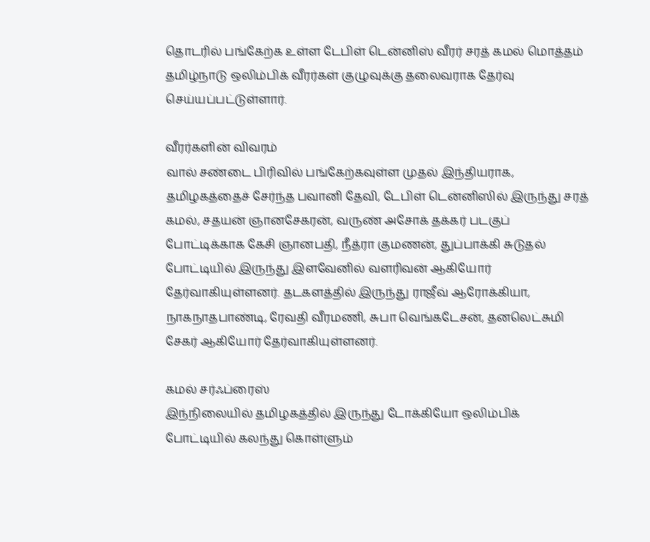தொடரில் பங்கேற்க உள்ள டேபிள் டென்னிஸ் வீரர் சரத் கமல் மொத்தம் தமிழ்நாடு ஒலிம்பிக் வீரர்கள் குழுவுக்கு தலைவராக தேர்வு செய்யப்பட்டுள்ளார்.

வீரர்களின் விவரம்
வால் சண்டை பிரிவில் பங்கேற்கவுள்ள முதல் இந்தியராக, தமிழகத்தைச் சேர்ந்த பவானி தேவி, டேபிள் டென்னிஸில் இருந்து சரத் கமல், சதயன் ஞானசேகரன், வருண் அசோக் தக்கர் படகுப் போட்டிக்காக கேசி ஞானபதி, நீத்ரா குமணன், துப்பாக்கி சுடுதல் போட்டியில் இருந்து இளவேனில் வளரிவன் ஆகியோர் தேர்வாகியுள்ளனர். தடகளத்தில் இருந்து ராஜீவ் ஆரோக்கியா, நாகநாதபாண்டி, ரேவதி வீரமணி, சுபா வெங்கடேசன், தனலெட்சுமி சேகர் ஆகியோர் தேர்வாகியுள்ளனர்.

கமல் சர்ஃப்ரைஸ்
இந்நிலையில் தமிழகத்தில் இருந்து டோக்கியோ ஒலிம்பிக் போட்டியில் கலந்து கொள்ளும்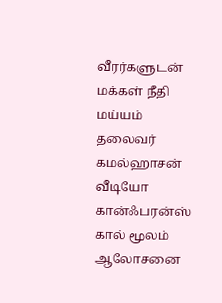வீரர்களுடன் மக்கள் நீதி மய்யம் தலைவர் கமல்ஹாசன் வீடியோ கான்ஃபரன்ஸ் கால் மூலம் ஆலோசனை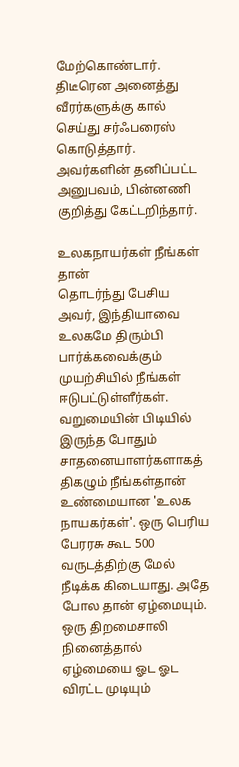மேற்கொண்டார். திடீரென அனைத்து வீரர்களுக்கு கால் செய்து சர்ஃபரைஸ் கொடுத்தார். அவர்களின் தனிப்பட்ட அனுபவம், பின்னணி குறித்து கேட்டறிந்தார்.

உலகநாயர்கள் நீங்கள் தான்
தொடர்ந்து பேசிய அவர், இந்தியாவை உலகமே திரும்பி பார்க்கவைக்கும் முயற்சியில் நீங்கள் ஈடுபட்டுள்ளீர்கள். வறுமையின் பிடியில் இருந்த போதும் சாதனையாளர்களாகத் திகழும் நீங்கள்தான் உண்மையான 'உலக நாயகர்கள்'. ஒரு பெரிய பேரரசு கூட 500 வருடத்திற்கு மேல் நீடிக்க கிடையாது. அதே போல தான் ஏழ்மையும். ஒரு திறமைசாலி நினைத்தால் ஏழ்மையை ஓட ஓட விரட்ட முடியும்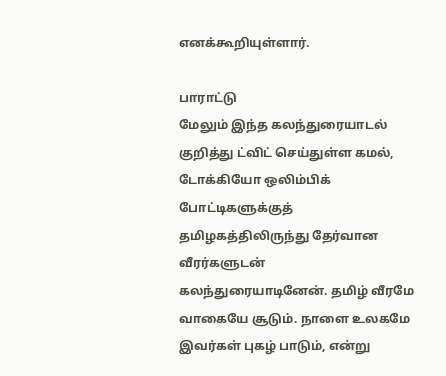எனக்கூறியுள்ளார்.

பாராட்டு
மேலும் இந்த கலந்துரையாடல் குறித்து ட்விட் செய்துள்ள கமல், டோக்கியோ ஒலிம்பிக் போட்டிகளுக்குத் தமிழகத்திலிருந்து தேர்வான வீரர்களுடன் கலந்துரையாடினேன். தமிழ் வீரமே வாகையே சூடும். நாளை உலகமே இவர்கள் புகழ் பாடும், என்று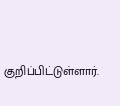குறிப்பிட்டுள்ளார்.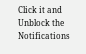Click it and Unblock the Notifications